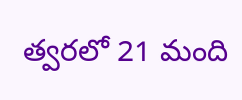త్వరలో 21 మంది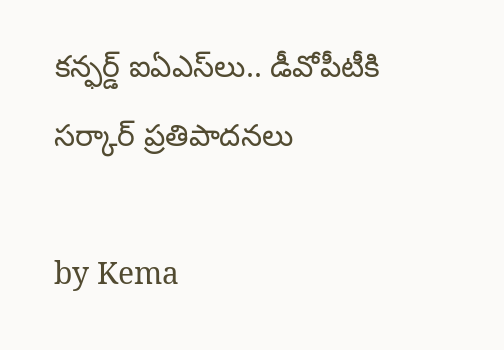కన్ఫర్డ్‌ ఐఏఎస్‌లు.. డీవోపీటీ‌కి సర్కార్ ప్రతిపాదనలు

by Kema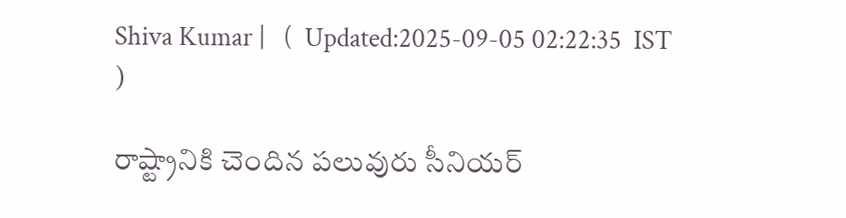Shiva Kumar |   (  Updated:2025-09-05 02:22:35  IST  )

రాష్ట్రానికి చెందిన పలువురు సీనియర్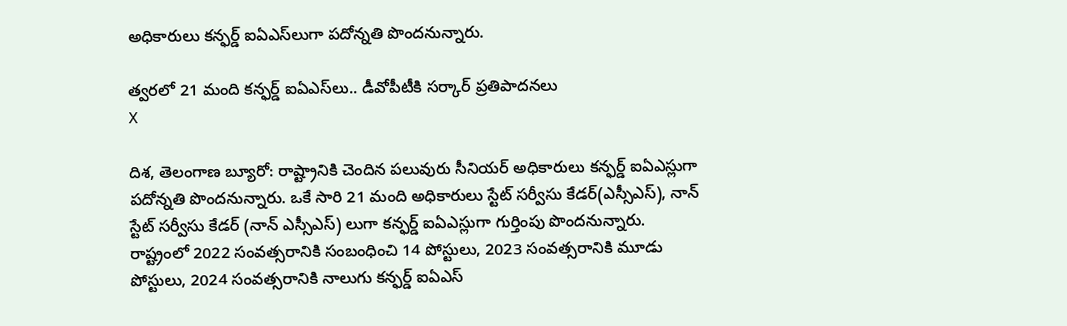అధికారులు కన్ఫర్డ్ ఐఏఎస్‌లుగా పదోన్నతి పొందనున్నారు.

త్వరలో 21 మంది కన్ఫర్డ్‌ ఐఏఎస్‌లు.. డీవోపీటీ‌కి సర్కార్ ప్రతిపాదనలు
X

దిశ, తెలంగాణ బ్యూరో: రాష్ట్రానికి చెందిన పలువురు సీనియర్ అధికారులు కన్ఫర్డ్ ఐఏఎస్లుగా పదోన్నతి పొందనున్నారు. ఒకే సారి 21 మంది అధికారులు స్టేట్ సర్వీసు కేడర్(ఎస్సీఎస్), నాన్ స్టేట్ సర్వీసు కేడర్ (నాన్ ఎస్సీఎస్) లుగా కన్ఫర్డ్ ఐఏఎస్లుగా గుర్తింపు పొందనున్నారు. రాష్ట్రంలో 2022 సంవత్సరానికి సంబంధించి 14 పోస్టులు, 2023 సంవత్సరానికి మూడు పోస్టులు, 2024 సంవత్సరానికి నాలుగు కన్ఫర్డ్ ఐఏఎస్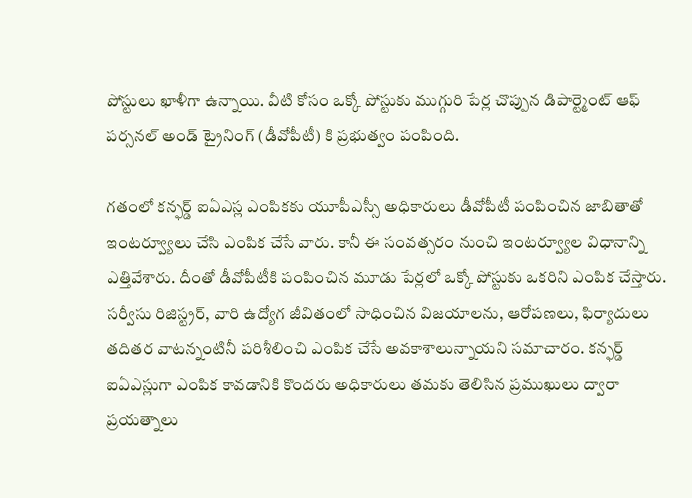పోస్టులు ఖాళీగా ఉన్నాయి. వీటి కోసం ఒక్కో పోస్టుకు ముగ్గురి పేర్ల చొప్పున డిపార్ట్మెంట్ ఆఫ్ పర్సనల్ అండ్ ట్రైనింగ్ (డీవోపీటీ) కి ప్రభుత్వం పంపింది.

గతంలో కన్ఫర్డ్ ఐఏఎస్ల ఎంపికకు యూపీఎస్సీ అధికారులు డీవోపీటీ పంపించిన జాబితాతో ఇంటర్వ్యూలు చేసి ఎంపిక చేసే వారు. కానీ ఈ సంవత్సరం నుంచి ఇంటర్వ్యూల విధానాన్ని ఎత్తివేశారు. దీంతో డీవోపీటీకి పంపించిన మూడు పేర్లలో ఒక్కో పోస్టుకు ఒకరిని ఎంపిక చేస్తారు. సర్వీసు రిజిస్ట్రర్, వారి ఉద్యోగ జీవితంలో సాధించిన విజయాలను, ఆరోపణలు, ఫిర్యాదులు తదితర వాటన్నంటినీ పరిశీలించి ఎంపిక చేసే అవకాశాలున్నాయని సమాచారం. కన్ఫర్డ్ ఐఏఎస్లుగా ఎంపిక కావడానికి కొందరు అధికారులు తమకు తెలిసిన ప్రముఖులు ద్వారా ప్రయత్నాలు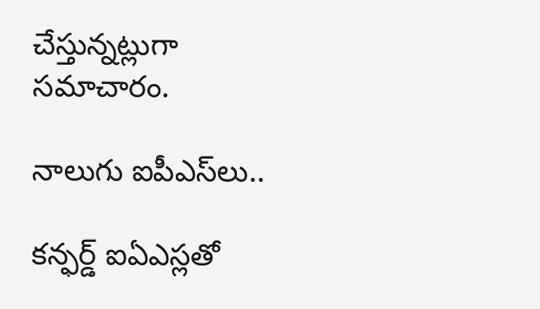చేస్తున్నట్లుగా సమాచారం.

నాలుగు ఐపీఎస్‌లు..

కన్ఫర్డ్ ఐఏఎస్లతో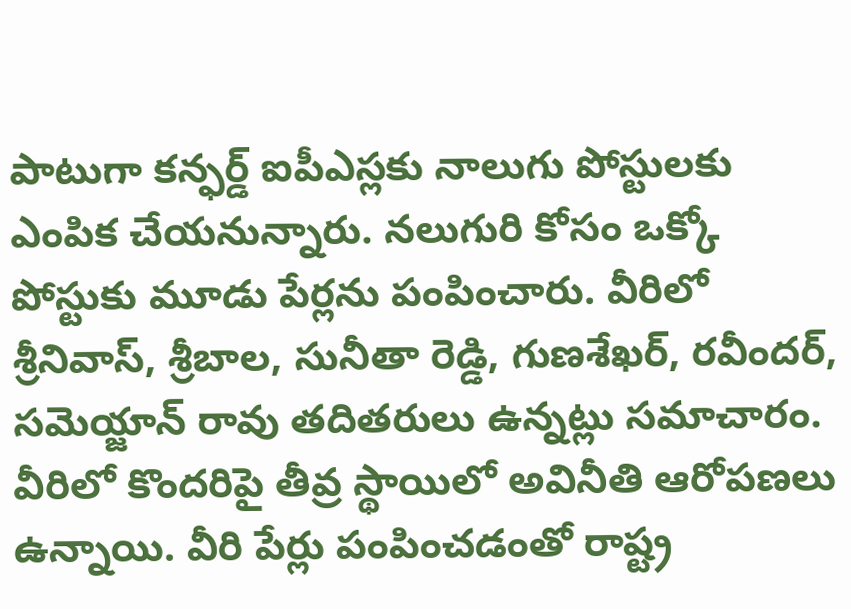పాటుగా కన్ఫర్డ్ ఐపీఎస్లకు నాలుగు పోస్టులకు ఎంపిక చేయనున్నారు. నలుగురి కోసం ఒక్కో పోస్టుకు మూడు పేర్లను పంపించారు. వీరిలో శ్రీనివాస్, శ్రీబాల, సునీతా రెడ్డి, గుణశేఖర్, రవీందర్, సమెయ్జాన్ రావు తదితరులు ఉన్నట్లు సమాచారం. వీరిలో కొందరిపై తీవ్ర స్థాయిలో అవినీతి ఆరోపణలు ఉన్నాయి. వీరి పేర్లు పంపించడంతో రాష్ట్ర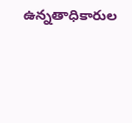ఉన్నతాధికారుల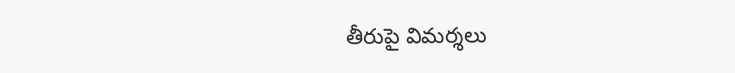తీరుపై విమర్శలు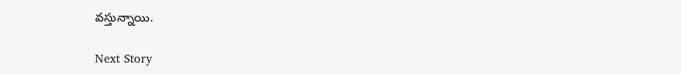వస్తున్నాయి.

Next Story